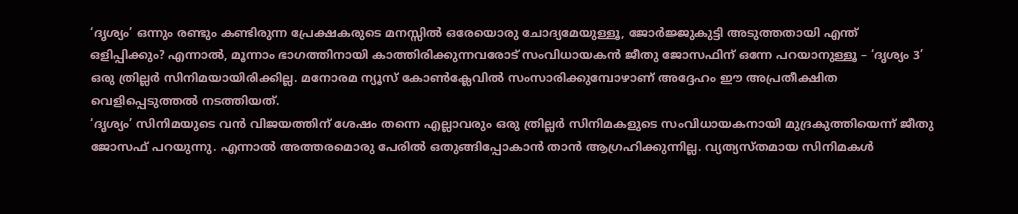‘ദൃശ്യം’ ഒന്നും രണ്ടും കണ്ടിരുന്ന പ്രേക്ഷകരുടെ മനസ്സിൽ ഒരേയൊരു ചോദ്യമേയുള്ളൂ, ജോർജ്ജുകുട്ടി അടുത്തതായി എന്ത് ഒളിപ്പിക്കും? എന്നാൽ, മൂന്നാം ഭാഗത്തിനായി കാത്തിരിക്കുന്നവരോട് സംവിധായകൻ ജീതു ജോസഫിന് ഒന്നേ പറയാനുള്ളൂ – ‘ദൃശ്യം 3’ ഒരു ത്രില്ലർ സിനിമയായിരിക്കില്ല. മനോരമ ന്യൂസ് കോൺക്ലേവിൽ സംസാരിക്കുമ്പോഴാണ് അദ്ദേഹം ഈ അപ്രതീക്ഷിത വെളിപ്പെടുത്തൽ നടത്തിയത്.
‘ദൃശ്യം’ സിനിമയുടെ വൻ വിജയത്തിന് ശേഷം തന്നെ എല്ലാവരും ഒരു ത്രില്ലർ സിനിമകളുടെ സംവിധായകനായി മുദ്രകുത്തിയെന്ന് ജീതു ജോസഫ് പറയുന്നു. എന്നാൽ അത്തരമൊരു പേരിൽ ഒതുങ്ങിപ്പോകാൻ താൻ ആഗ്രഹിക്കുന്നില്ല. വ്യത്യസ്തമായ സിനിമകൾ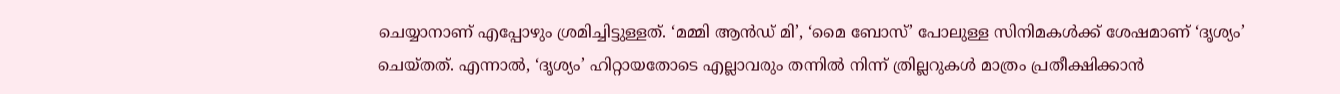ചെയ്യാനാണ് എപ്പോഴും ശ്രമിച്ചിട്ടുള്ളത്. ‘മമ്മി ആൻഡ് മി’, ‘മൈ ബോസ്’ പോലുള്ള സിനിമകൾക്ക് ശേഷമാണ് ‘ദൃശ്യം’ ചെയ്തത്. എന്നാൽ, ‘ദൃശ്യം’ ഹിറ്റായതോടെ എല്ലാവരും തന്നിൽ നിന്ന് ത്രില്ലറുകൾ മാത്രം പ്രതീക്ഷിക്കാൻ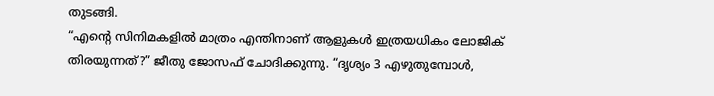തുടങ്ങി.
“എന്റെ സിനിമകളിൽ മാത്രം എന്തിനാണ് ആളുകൾ ഇത്രയധികം ലോജിക് തിരയുന്നത്?” ജീതു ജോസഫ് ചോദിക്കുന്നു. “ദൃശ്യം 3 എഴുതുമ്പോൾ,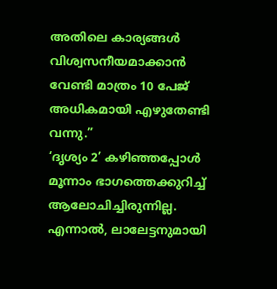അതിലെ കാര്യങ്ങൾ വിശ്വസനീയമാക്കാൻ വേണ്ടി മാത്രം 10 പേജ് അധികമായി എഴുതേണ്ടി വന്നു.”
‘ദൃശ്യം 2’ കഴിഞ്ഞപ്പോൾ മൂന്നാം ഭാഗത്തെക്കുറിച്ച് ആലോചിച്ചിരുന്നില്ല. എന്നാൽ, ലാലേട്ടനുമായി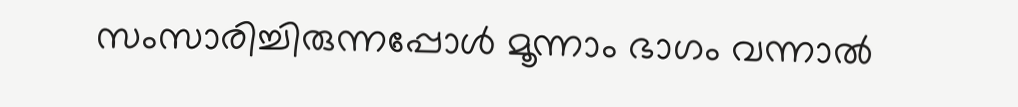സംസാരിച്ചിരുന്നപ്പോൾ മൂന്നാം ഭാഗം വന്നാൽ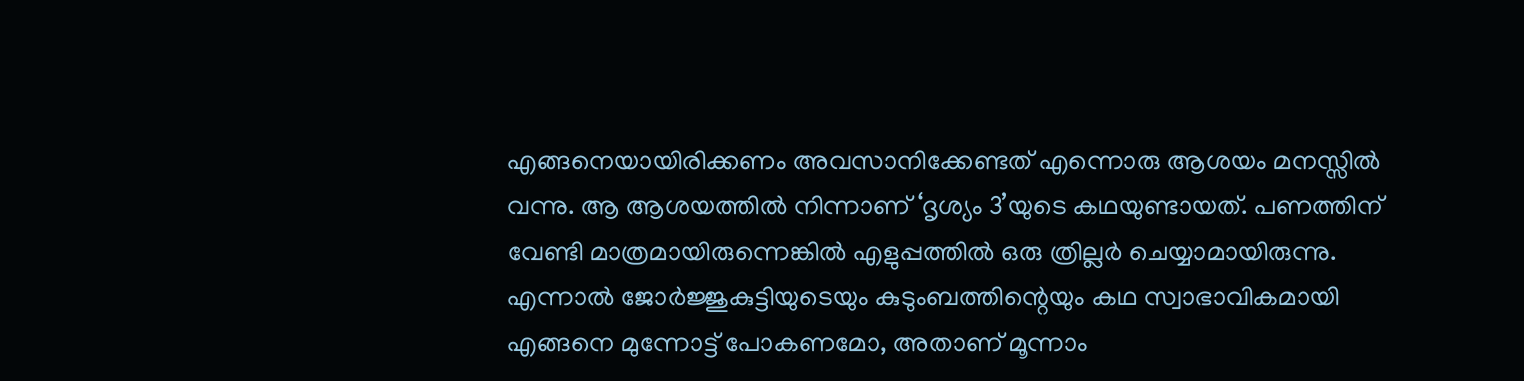എങ്ങനെയായിരിക്കണം അവസാനിക്കേണ്ടത് എന്നൊരു ആശയം മനസ്സിൽ വന്നു. ആ ആശയത്തിൽ നിന്നാണ് ‘ദൃശ്യം 3’യുടെ കഥയുണ്ടായത്. പണത്തിന് വേണ്ടി മാത്രമായിരുന്നെങ്കിൽ എളുപ്പത്തിൽ ഒരു ത്രില്ലർ ചെയ്യാമായിരുന്നു. എന്നാൽ ജോർജ്ജുകുട്ടിയുടെയും കുടുംബത്തിന്റെയും കഥ സ്വാഭാവികമായി എങ്ങനെ മുന്നോട്ട് പോകണമോ, അതാണ് മൂന്നാം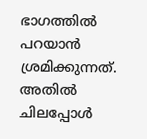ഭാഗത്തിൽ പറയാൻ ശ്രമിക്കുന്നത്. അതിൽ ചിലപ്പോൾ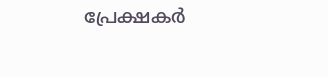പ്രേക്ഷകർ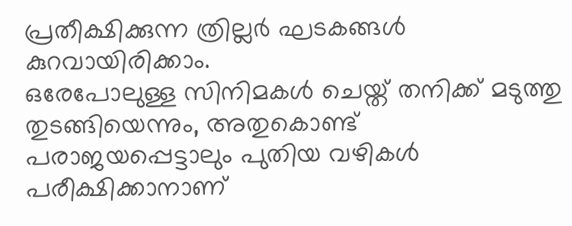പ്രതീക്ഷിക്കുന്ന ത്രില്ലർ ഘടകങ്ങൾ കുറവായിരിക്കാം.
ഒരേപോലുള്ള സിനിമകൾ ചെയ്ത് തനിക്ക് മടുത്തു തുടങ്ങിയെന്നും, അതുകൊണ്ട് പരാജയപ്പെട്ടാലും പുതിയ വഴികൾ പരീക്ഷിക്കാനാണ്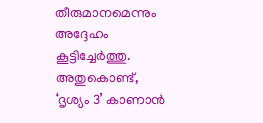തീരുമാനമെന്നും അദ്ദേഹം കൂട്ടിച്ചേർത്തു. അതുകൊണ്ട്, ‘ദൃശ്യം 3’ കാണാൻ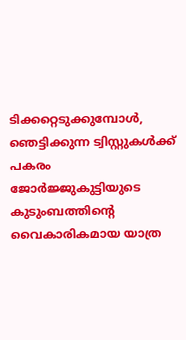ടിക്കറ്റെടുക്കുമ്പോൾ, ഞെട്ടിക്കുന്ന ട്വിസ്റ്റുകൾക്ക് പകരം ജോർജ്ജുകുട്ടിയുടെ കുടുംബത്തിന്റെ വൈകാരികമായ യാത്ര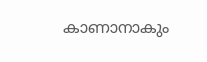കാണാനാകും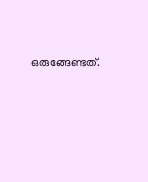ഒരുങ്ങേണ്ടത്.